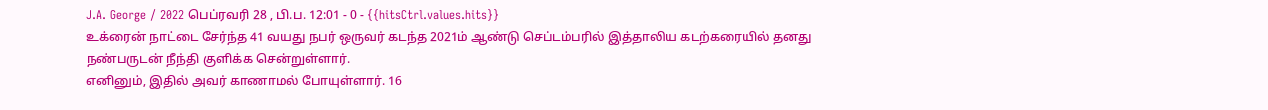J.A. George / 2022 பெப்ரவரி 28 , பி.ப. 12:01 - 0 - {{hitsCtrl.values.hits}}
உக்ரைன் நாட்டை சேர்ந்த 41 வயது நபர் ஒருவர் கடந்த 2021ம் ஆண்டு செப்டம்பரில் இத்தாலிய கடற்கரையில் தனது நண்பருடன் நீந்தி குளிக்க சென்றுள்ளார்.
எனினும், இதில் அவர் காணாமல் போயுள்ளார். 16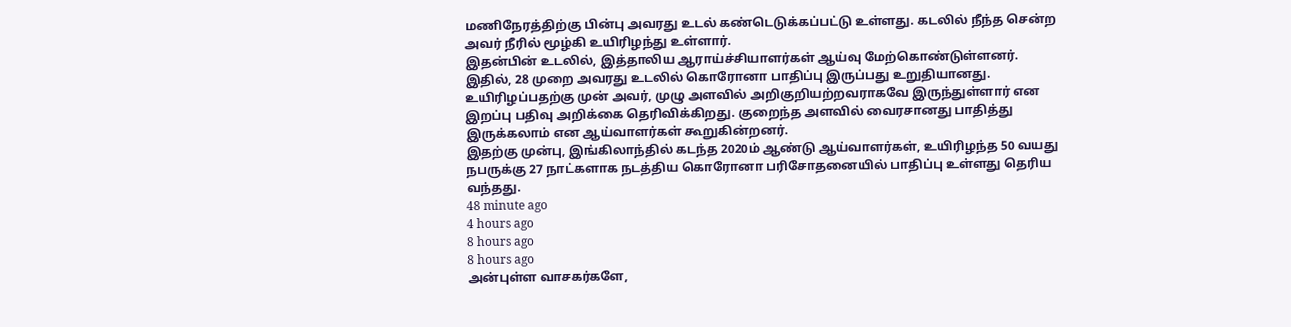மணிநேரத்திற்கு பின்பு அவரது உடல் கண்டெடுக்கப்பட்டு உள்ளது. கடலில் நீந்த சென்ற அவர் நீரில் மூழ்கி உயிரிழந்து உள்ளார்.
இதன்பின் உடலில், இத்தாலிய ஆராய்ச்சியாளர்கள் ஆய்வு மேற்கொண்டுள்ளனர். இதில், 28 முறை அவரது உடலில் கொரோனா பாதிப்பு இருப்பது உறுதியானது.
உயிரிழப்பதற்கு முன் அவர், முழு அளவில் அறிகுறியற்றவராகவே இருந்துள்ளார் என இறப்பு பதிவு அறிக்கை தெரிவிக்கிறது. குறைந்த அளவில் வைரசானது பாதித்து இருக்கலாம் என ஆய்வாளர்கள் கூறுகின்றனர்.
இதற்கு முன்பு, இங்கிலாந்தில் கடந்த 2020ம் ஆண்டு ஆய்வாளர்கள், உயிரிழந்த 50 வயது நபருக்கு 27 நாட்களாக நடத்திய கொரோனா பரிசோதனையில் பாதிப்பு உள்ளது தெரிய வந்தது.
48 minute ago
4 hours ago
8 hours ago
8 hours ago
அன்புள்ள வாசகர்களே,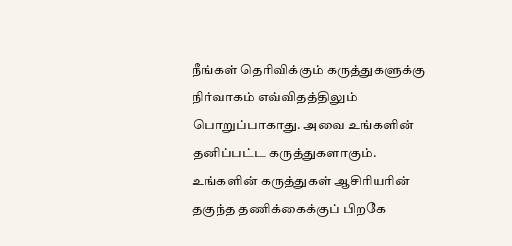நீங்கள் தெரிவிக்கும் கருத்துகளுக்கு நிர்வாகம் எவ்விதத்திலும் பொறுப்பாகாது. அவை உங்களின் தனிப்பட்ட கருத்துகளாகும். உங்களின் கருத்துகள் ஆசிரியரின் தகுந்த தணிக்கைக்குப் பிறகே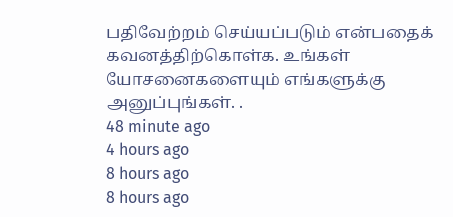பதிவேற்றம் செய்யப்படும் என்பதைக் கவனத்திற்கொள்க. உங்கள் யோசனைகளையும் எங்களுக்கு அனுப்புங்கள். .
48 minute ago
4 hours ago
8 hours ago
8 hours ago